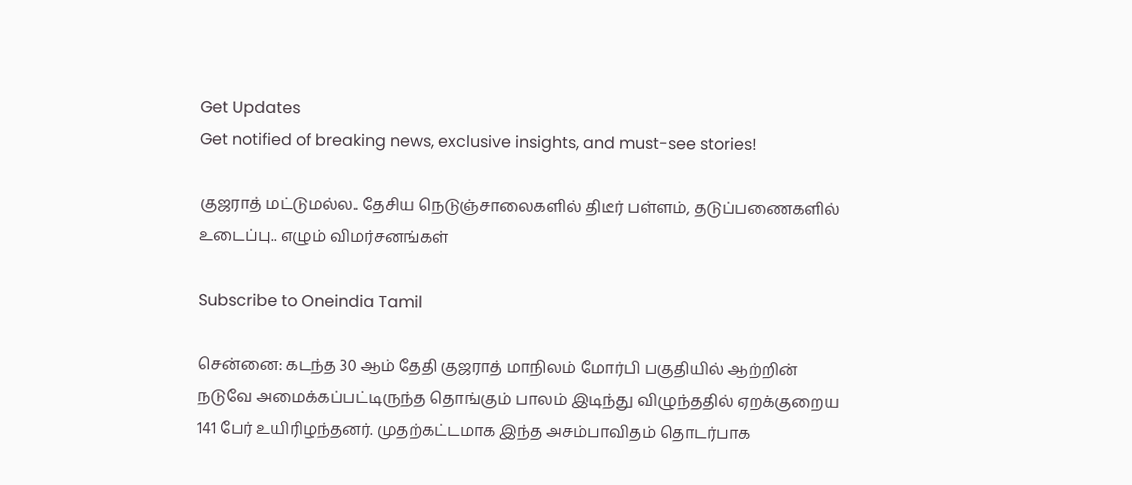Get Updates
Get notified of breaking news, exclusive insights, and must-see stories!

குஜராத் மட்டுமல்ல.. தேசிய நெடுஞ்சாலைகளில் திடீர் பள்ளம், தடுப்பணைகளில் உடைப்பு.. எழும் விமர்சனங்கள்

Subscribe to Oneindia Tamil

சென்னை: கடந்த 30 ஆம் தேதி குஜராத் மாநிலம் மோர்பி பகுதியில் ஆற்றின் நடுவே அமைக்கப்பட்டிருந்த தொங்கும் பாலம் இடிந்து விழுந்ததில் ஏறக்குறைய 141 பேர் உயிரிழந்தனர். முதற்கட்டமாக இந்த அசம்பாவிதம் தொடர்பாக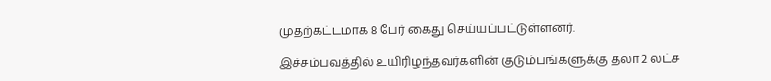முதற்கட்டமாக 8 பேர் கைது செய்யப்பட்டுள்ளனர்.

இச்சம்பவத்தில் உயிரிழந்தவர்களின் குடும்பங்களுக்கு தலா 2 லட்ச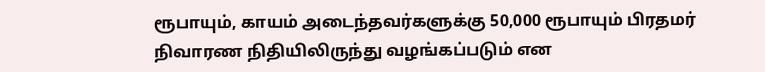ரூபாயும், காயம் அடைந்தவர்களுக்கு 50,000 ரூபாயும் பிரதமர் நிவாரண நிதியிலிருந்து வழங்கப்படும் என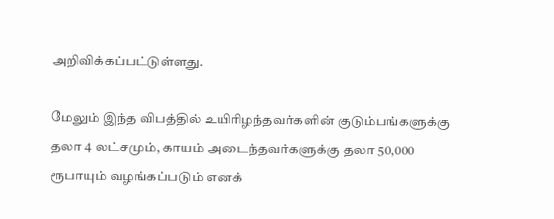அறிவிக்கப்பட்டுள்ளது.

மேலும் இந்த விபத்தில் உயிரிழந்தவர்களின் குடும்பங்களுக்கு தலா 4 லட்சமும், காயம் அடைந்தவர்களுக்கு தலா 50,000 ரூபாயும் வழங்கப்படும் எனக்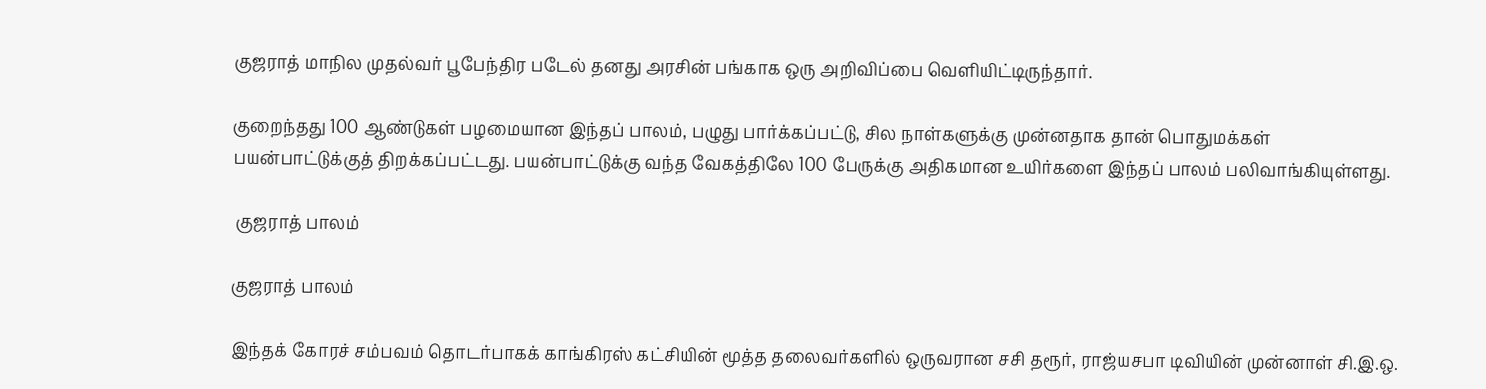குஜராத் மாநில முதல்வர் பூபேந்திர படேல் தனது அரசின் பங்காக ஒரு அறிவிப்பை வெளியிட்டிருந்தார்.

குறைந்தது 100 ஆண்டுகள் பழமையான இந்தப் பாலம், பழுது பார்க்கப்பட்டு, சில நாள்களுக்கு முன்னதாக தான் பொதுமக்கள் பயன்பாட்டுக்குத் திறக்கப்பட்டது. பயன்பாட்டுக்கு வந்த வேகத்திலே 100 பேருக்கு அதிகமான உயிர்களை இந்தப் பாலம் பலிவாங்கியுள்ளது.

 குஜராத் பாலம்

குஜராத் பாலம்

இந்தக் கோரச் சம்பவம் தொடர்பாகக் காங்கிரஸ் கட்சியின் மூத்த தலைவர்களில் ஒருவரான சசி தரூர், ராஜ்யசபா டிவியின் முன்னாள் சி.இ.ஒ.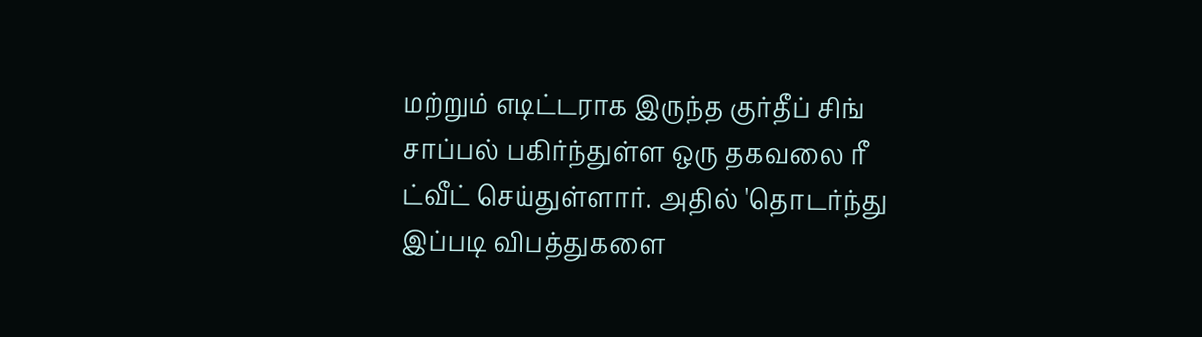மற்றும் எடிட்டராக இருந்த குர்தீப் சிங் சாப்பல் பகிர்ந்துள்ள ஒரு தகவலை ரீ ட்வீட் செய்துள்ளார். அதில் 'தொடர்ந்து இப்படி விபத்துகளை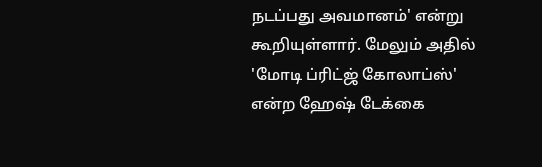நடப்பது அவமானம்' என்று கூறியுள்ளார். மேலும் அதில் 'மோடி ப்ரிட்ஜ் கோலாப்ஸ்' என்ற ஹேஷ் டேக்கை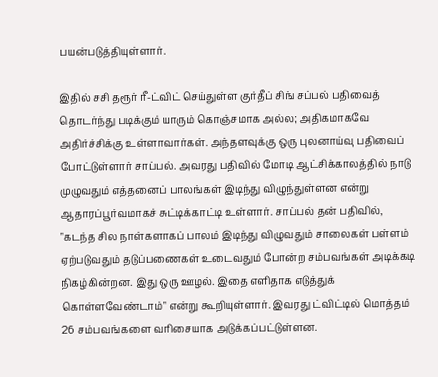பயன்படுத்தியுள்ளார்.

இதில் சசி தரூர் ரீ-ட்விட் செய்துள்ள குர்தீப் சிங் சப்பல் பதிவைத் தொடர்ந்து படிக்கும் யாரும் கொஞ்சமாக அல்ல; அதிகமாகவே அதிர்ச்சிக்கு உள்ளாவார்கள். அந்தளவுக்கு ஒரு புலனாய்வு பதிவைப் போட்டுள்ளார் சாப்பல். அவரது பதிவில் மோடி ஆட்சிக்காலத்தில் நாடு முழுவதும் எத்தனைப் பாலங்கள் இடிந்து விழுந்துள்ளன என்று ஆதாரப்பூர்வமாகச் சுட்டிக்காட்டி உள்ளார். சாப்பல் தன் பதிவில், "கடந்த சில நாள்களாகப் பாலம் இடிந்து விழுவதும் சாலைகள் பள்ளம் ஏற்படுவதும் தடுப்பணைகள் உடைவதும் போன்ற சம்பவங்கள் அடிக்கடி நிகழ்கின்றன. இது ஒரு ஊழல். இதை எளிதாக எடுத்துக் கொள்ளவேண்டாம்" என்று கூறியுள்ளார். இவரது ட்விட்டில் மொத்தம் 26 சம்பவங்களை வரிசையாக அடுக்கப்பட்டுள்ளன.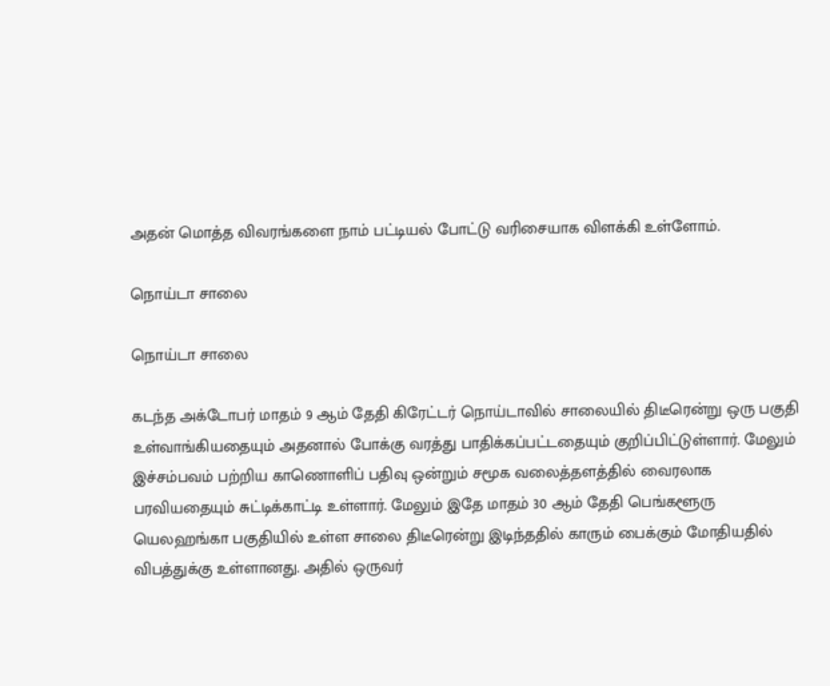அதன் மொத்த விவரங்களை நாம் பட்டியல் போட்டு வரிசையாக விளக்கி உள்ளோம்.

நொய்டா சாலை

நொய்டா சாலை

கடந்த அக்டோபர் மாதம் 9 ஆம் தேதி கிரேட்டர் நொய்டாவில் சாலையில் திடீரென்று ஒரு பகுதி உள்வாங்கியதையும் அதனால் போக்கு வரத்து பாதிக்கப்பட்டதையும் குறிப்பிட்டுள்ளார். மேலும் இச்சம்பவம் பற்றிய காணொளிப் பதிவு ஒன்றும் சமூக வலைத்தளத்தில் வைரலாக பரவியதையும் சுட்டிக்காட்டி உள்ளார். மேலும் இதே மாதம் 30 ஆம் தேதி பெங்களூரு யெலஹங்கா பகுதியில் உள்ள சாலை திடீரென்று இடிந்ததில் காரும் பைக்கும் மோதியதில் விபத்துக்கு உள்ளானது. அதில் ஒருவர்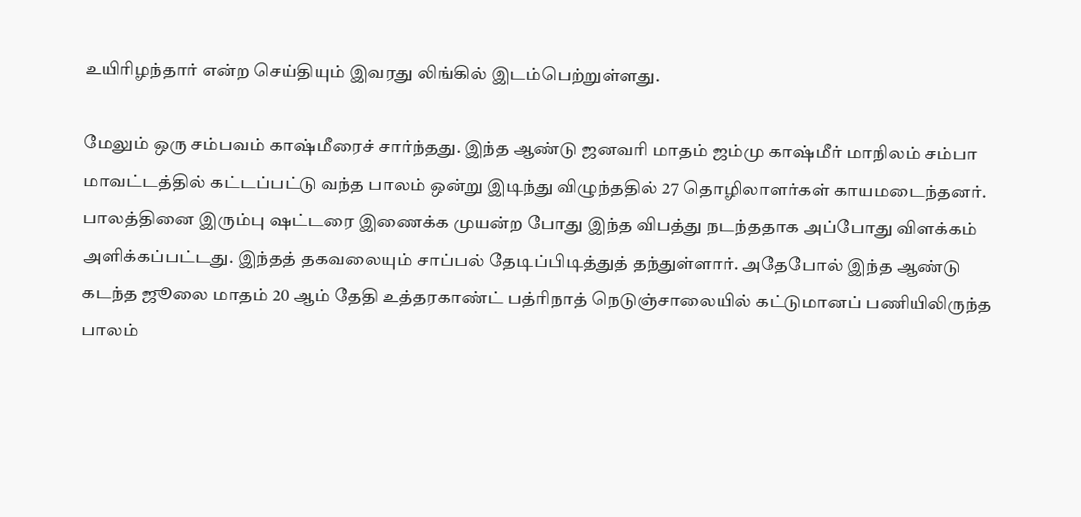உயிரிழந்தார் என்ற செய்தியும் இவரது லிங்கில் இடம்பெற்றுள்ளது.

மேலும் ஒரு சம்பவம் காஷ்மீரைச் சார்ந்தது. இந்த ஆண்டு ஜனவரி மாதம் ஜம்மு காஷ்மீர் மாநிலம் சம்பா மாவட்டத்தில் கட்டப்பட்டு வந்த பாலம் ஒன்று இடிந்து விழுந்ததில் 27 தொழிலாளர்கள் காயமடைந்தனர். பாலத்தினை இரும்பு ஷட்டரை இணைக்க முயன்ற போது இந்த விபத்து நடந்ததாக அப்போது விளக்கம் அளிக்கப்பட்டது. இந்தத் தகவலையும் சாப்பல் தேடிப்பிடித்துத் தந்துள்ளார். அதேபோல் இந்த ஆண்டு கடந்த ஜூலை மாதம் 20 ஆம் தேதி உத்தரகாண்ட் பத்ரிநாத் நெடுஞ்சாலையில் கட்டுமானப் பணியிலிருந்த பாலம்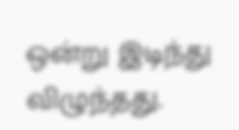ஒன்று இடிந்து விழுந்தது.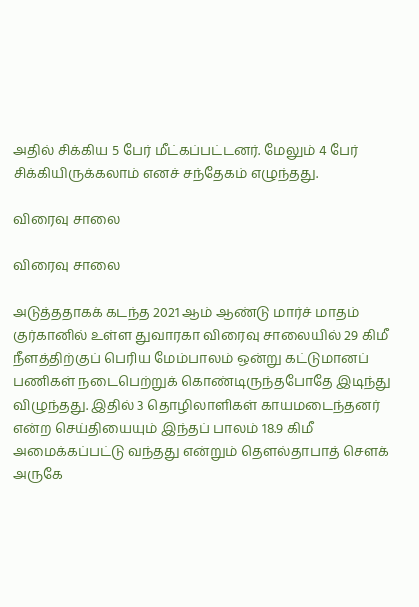அதில் சிக்கிய 5 பேர் மீட்கப்பட்டனர். மேலும் 4 பேர் சிக்கியிருக்கலாம் எனச் சந்தேகம் எழுந்தது.

விரைவு சாலை

விரைவு சாலை

அடுத்ததாகக் கடந்த 2021 ஆம் ஆண்டு மார்ச் மாதம் குர்கானில் உள்ள துவாரகா விரைவு சாலையில் 29 கிமீ நீளத்திற்குப் பெரிய மேம்பாலம் ஒன்று கட்டுமானப் பணிகள் நடைபெற்றுக் கொண்டிருந்தபோதே இடிந்து விழுந்தது. இதில் 3 தொழிலாளிகள் காயமடைந்தனர் என்ற செய்தியையும் இந்தப் பாலம் 18.9 கிமீ அமைக்கப்பட்டு வந்தது என்றும் தௌல்தாபாத் சௌக் அருகே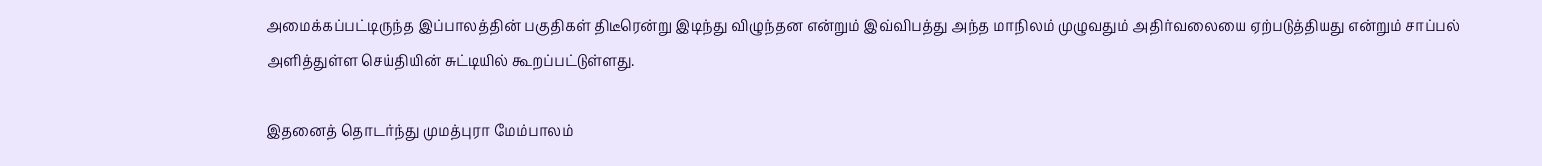அமைக்கப்பட்டிருந்த இப்பாலத்தின் பகுதிகள் திடீரென்று இடிந்து விழுந்தன என்றும் இவ்விபத்து அந்த மாநிலம் முழுவதும் அதிர்வலையை ஏற்படுத்தியது என்றும் சாப்பல் அளித்துள்ள செய்தியின் சுட்டியில் கூறப்பட்டுள்ளது.

இதனைத் தொடர்ந்து முமத்புரா மேம்பாலம்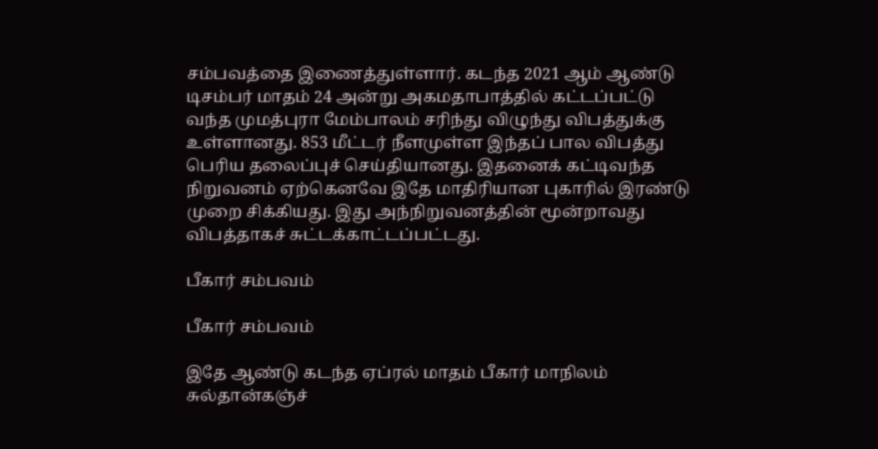சம்பவத்தை இணைத்துள்ளார். கடந்த 2021 ஆம் ஆண்டு டிசம்பர் மாதம் 24 அன்று அகமதாபாத்தில் கட்டப்பட்டு வந்த முமத்புரா மேம்பாலம் சரிந்து விழுந்து விபத்துக்கு உள்ளானது. 853 மீட்டர் நீளமுள்ள இந்தப் பால விபத்து பெரிய தலைப்புச் செய்தியானது. இதனைக் கட்டிவந்த நிறுவனம் ஏற்கெனவே இதே மாதிரியான புகாரில் இரண்டு முறை சிக்கியது. இது அந்நிறுவனத்தின் மூன்றாவது விபத்தாகச் சுட்டக்காட்டப்பட்டது.

பீகார் சம்பவம்

பீகார் சம்பவம்

இதே ஆண்டு கடந்த ஏப்ரல் மாதம் பீகார் மாநிலம் சுல்தான்கஞ்ச்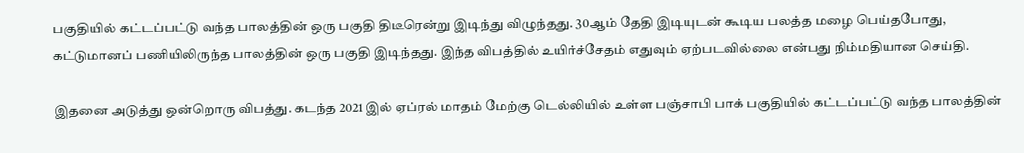பகுதியில் கட்டப்பட்டு வந்த பாலத்தின் ஒரு பகுதி திடீரென்று இடிந்து விழுந்தது. 30ஆம் தேதி இடியுடன் கூடிய பலத்த மழை பெய்தபோது, கட்டுமானப் பணியிலிருந்த பாலத்தின் ஒரு பகுதி இடிந்தது. இந்த விபத்தில் உயிர்ச்சேதம் எதுவும் ஏற்படவில்லை என்பது நிம்மதியான செய்தி.

இதனை அடுத்து ஒன்றொரு விபத்து. கடந்த 2021 இல் ஏப்ரல் மாதம் மேற்கு டெல்லியில் உள்ள பஞ்சாபி பாக் பகுதியில் கட்டப்பட்டு வந்த பாலத்தின்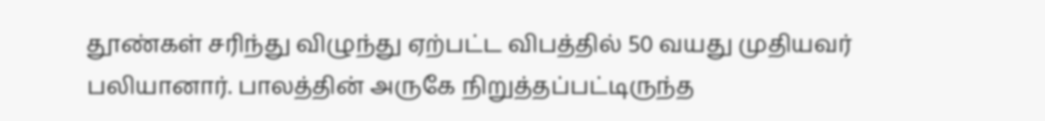தூண்கள் சரிந்து விழுந்து ஏற்பட்ட விபத்தில் 50 வயது முதியவர் பலியானார். பாலத்தின் அருகே நிறுத்தப்பட்டிருந்த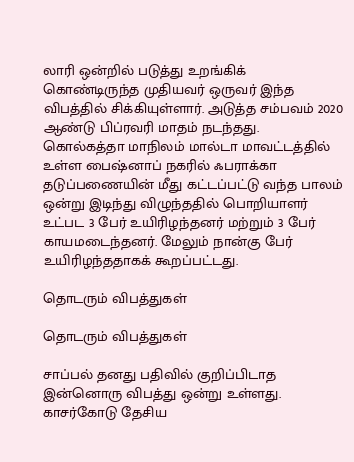லாரி ஒன்றில் படுத்து உறங்கிக் கொண்டிருந்த முதியவர் ஒருவர் இந்த விபத்தில் சிக்கியுள்ளார். அடுத்த சம்பவம் 2020 ஆண்டு பிப்ரவரி மாதம் நடந்தது. கொல்கத்தா மாநிலம் மால்டா மாவட்டத்தில் உள்ள பைஷ்னாப் நகரில் ஃபராக்கா தடுப்பணையின் மீது கட்டப்பட்டு வந்த பாலம் ஒன்று இடிந்து விழுந்ததில் பொறியாளர் உட்பட 3 பேர் உயிரிழந்தனர் மற்றும் 3 பேர் காயமடைந்தனர். மேலும் நான்கு பேர் உயிரிழந்ததாகக் கூறப்பட்டது.

தொடரும் விபத்துகள்

தொடரும் விபத்துகள்

சாப்பல் தனது பதிவில் குறிப்பிடாத இன்னொரு விபத்து ஒன்று உள்ளது. காசர்கோடு தேசிய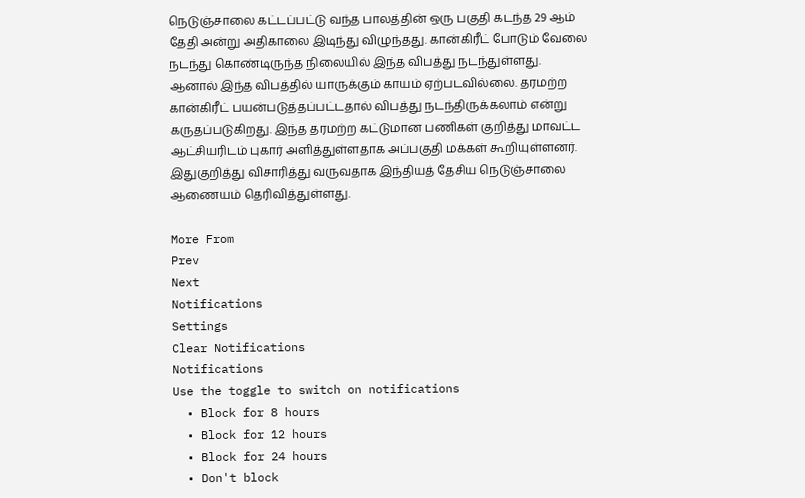நெடுஞ்சாலை கட்டப்பட்டு வந்த பாலத்தின் ஒரு பகுதி கடந்த 29 ஆம் தேதி அன்று அதிகாலை இடிந்து விழுந்தது. கான்கிரீட் போடும் வேலை நடந்து கொண்டிருந்த நிலையில் இந்த விபத்து நடந்துள்ளது. ஆனால் இந்த விபத்தில் யாருக்கும் காயம் ஏற்படவில்லை. தரமற்ற கான்கிரீட் பயன்படுத்தப்பட்டதால் விபத்து நடந்திருக்கலாம் என்று கருதப்படுகிறது. இந்த தரமற்ற கட்டுமான பணிகள் குறித்து மாவட்ட ஆட்சியரிடம் புகார் அளித்துள்ளதாக அப்பகுதி மக்கள் கூறியுள்ளனர். இதுகுறித்து விசாரித்து வருவதாக இந்தியத் தேசிய நெடுஞ்சாலை ஆணையம் தெரிவித்துள்ளது.

More From
Prev
Next
Notifications
Settings
Clear Notifications
Notifications
Use the toggle to switch on notifications
  • Block for 8 hours
  • Block for 12 hours
  • Block for 24 hours
  • Don't block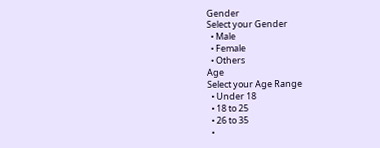Gender
Select your Gender
  • Male
  • Female
  • Others
Age
Select your Age Range
  • Under 18
  • 18 to 25
  • 26 to 35
  •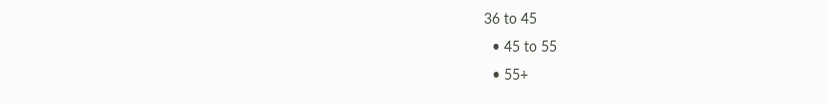36 to 45
  • 45 to 55
  • 55+